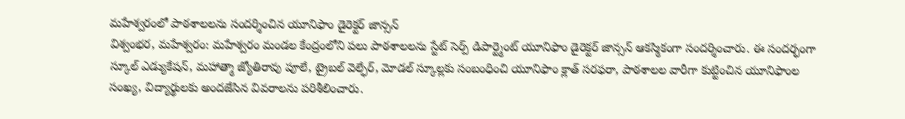మహేశ్వరంలో పాఠశాలలను సందర్శించిన యూనిఫాం డైరెక్టర్ జాన్సన్
విశ్వంభర, మహేశ్వరం: మహేశ్వరం మండల కేంద్రంలోని పలు పాఠశాలలను స్టేట్ సెర్ప్ డిపార్ట్మెంట్ యూనిఫాం డైరెక్టర్ జాన్సన్ ఆకస్మికంగా సందర్శించారు. ఈ సందర్భంగా స్కూల్ ఎడ్యుకేషన్, మహాత్మా జ్యోతిరావు పూలే, ట్రైబల్ వెల్ఫేర్, మోడల్ స్కూల్లకు సంబంధించి యూనిఫాం క్లాత్ సరఫరా, పాఠశాలల వారీగా కుట్టించిన యూనిఫాంల సంఖ్య, విద్యార్థులకు అందజేసిన వివరాలను పరిశీలించారు.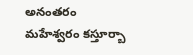అనంతరం మహేశ్వరం కస్తూర్బా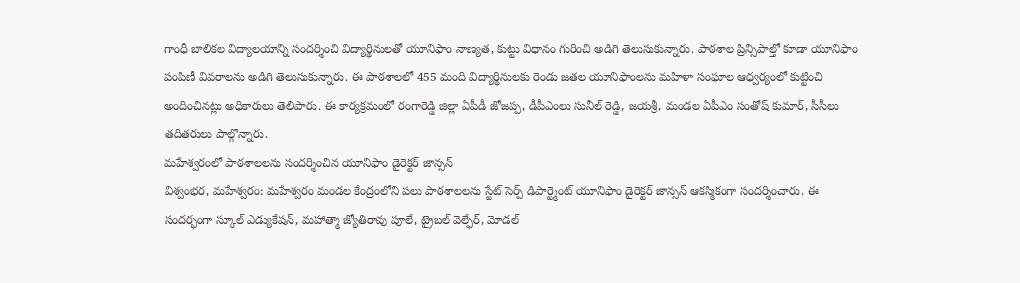గాంధీ బాలికల విద్యాలయాన్ని సందర్శించి విద్యార్థినులతో యూనిఫాం నాణ్యత, కుట్టు విధానం గురించి అడిగి తెలుసుకున్నారు. పాఠశాల ప్రిన్సిపాల్తో కూడా యూనిఫాం పంపిణీ వివరాలను అడిగి తెలుసుకున్నారు. ఈ పాఠశాలలో 455 మంది విద్యార్థినులకు రెండు జతల యూనిఫాంలను మహిళా సంఘాల ఆధ్వర్యంలో కుట్టించి అందించినట్లు అధికారులు తెలిపారు. ఈ కార్యక్రమంలో రంగారెడ్డి జిల్లా ఏపీడీ జోజప్ప, డీపీఎంలు సునీల్ రెడ్డి, జయశ్రీ, మండల ఏపీఎం సంతోష్ కుమార్, సీసీలు తదితరులు పాల్గొన్నారు.
మహేశ్వరంలో పాఠశాలలను సందర్శించిన యూనిఫాం డైరెక్టర్ జాన్సన్
విశ్వంభర, మహేశ్వరం: మహేశ్వరం మండల కేంద్రంలోని పలు పాఠశాలలను స్టేట్ సెర్ప్ డిపార్ట్మెంట్ యూనిఫాం డైరెక్టర్ జాన్సన్ ఆకస్మికంగా సందర్శించారు. ఈ సందర్భంగా స్కూల్ ఎడ్యుకేషన్, మహాత్మా జ్యోతిరావు పూలే, ట్రైబల్ వెల్ఫేర్, మోడల్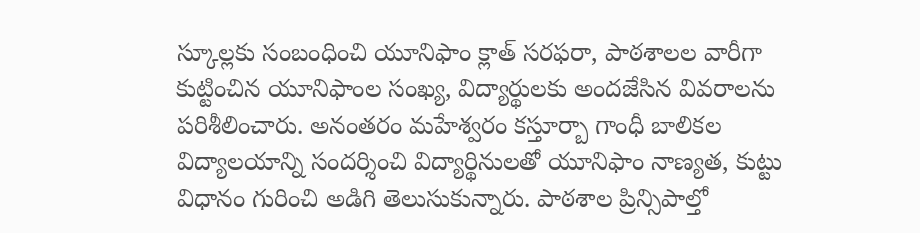స్కూల్లకు సంబంధించి యూనిఫాం క్లాత్ సరఫరా, పాఠశాలల వారీగా కుట్టించిన యూనిఫాంల సంఖ్య, విద్యార్థులకు అందజేసిన వివరాలను పరిశీలించారు. అనంతరం మహేశ్వరం కస్తూర్బా గాంధీ బాలికల విద్యాలయాన్ని సందర్శించి విద్యార్థినులతో యూనిఫాం నాణ్యత, కుట్టు విధానం గురించి అడిగి తెలుసుకున్నారు. పాఠశాల ప్రిన్సిపాల్తో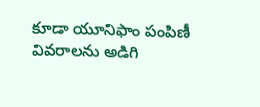కూడా యూనిఫాం పంపిణీ వివరాలను అడిగి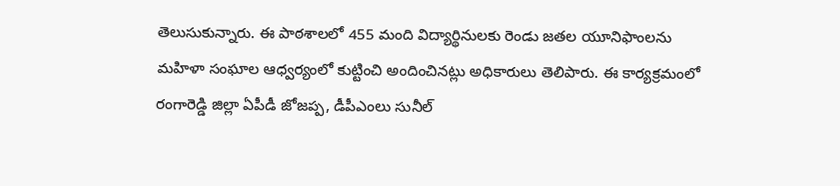తెలుసుకున్నారు. ఈ పాఠశాలలో 455 మంది విద్యార్థినులకు రెండు జతల యూనిఫాంలను మహిళా సంఘాల ఆధ్వర్యంలో కుట్టించి అందించినట్లు అధికారులు తెలిపారు. ఈ కార్యక్రమంలో రంగారెడ్డి జిల్లా ఏపీడీ జోజప్ప, డీపీఎంలు సునీల్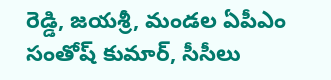రెడ్డి, జయశ్రీ, మండల ఏపీఎం సంతోష్ కుమార్, సీసీలు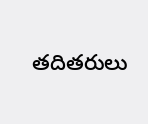తదితరులు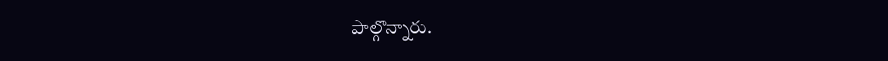పాల్గొన్నారు.